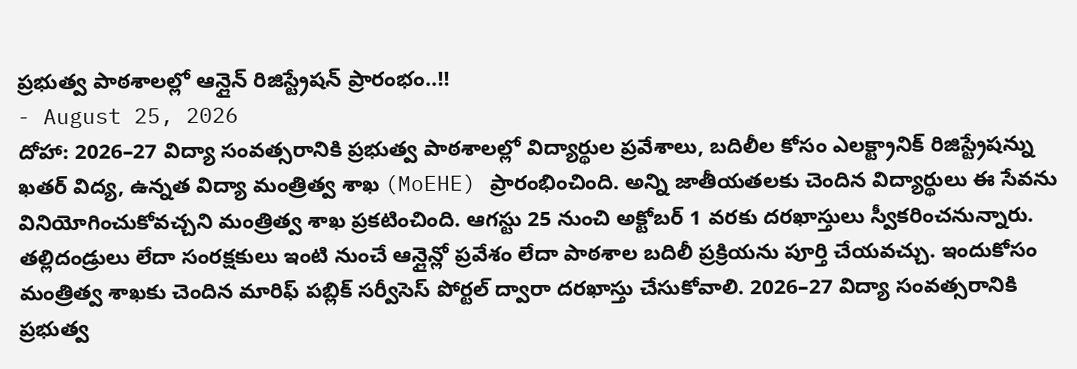ప్రభుత్వ పాఠశాలల్లో ఆన్లైన్ రిజిస్ట్రేషన్ ప్రారంభం..!!
- August 25, 2026
దోహా: 2026–27 విద్యా సంవత్సరానికి ప్రభుత్వ పాఠశాలల్లో విద్యార్థుల ప్రవేశాలు, బదిలీల కోసం ఎలక్ట్రానిక్ రిజిస్ట్రేషన్ను ఖతర్ విద్య, ఉన్నత విద్యా మంత్రిత్వ శాఖ (MoEHE) ప్రారంభించింది. అన్ని జాతీయతలకు చెందిన విద్యార్థులు ఈ సేవను వినియోగించుకోవచ్చని మంత్రిత్వ శాఖ ప్రకటించింది. ఆగస్టు 25 నుంచి అక్టోబర్ 1 వరకు దరఖాస్తులు స్వీకరించనున్నారు.
తల్లిదండ్రులు లేదా సంరక్షకులు ఇంటి నుంచే ఆన్లైన్లో ప్రవేశం లేదా పాఠశాల బదిలీ ప్రక్రియను పూర్తి చేయవచ్చు. ఇందుకోసం మంత్రిత్వ శాఖకు చెందిన మారిఫ్ పబ్లిక్ సర్వీసెస్ పోర్టల్ ద్వారా దరఖాస్తు చేసుకోవాలి. 2026–27 విద్యా సంవత్సరానికి ప్రభుత్వ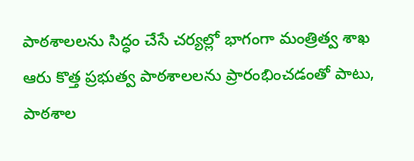పాఠశాలలను సిద్ధం చేసే చర్యల్లో భాగంగా మంత్రిత్వ శాఖ ఆరు కొత్త ప్రభుత్వ పాఠశాలలను ప్రారంభించడంతో పాటు, పాఠశాల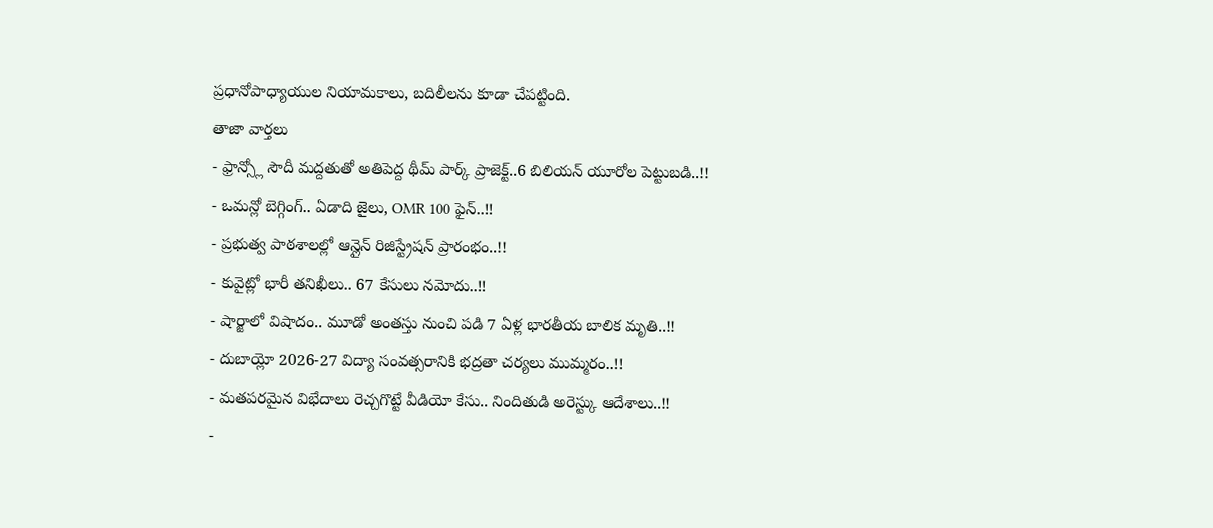ప్రధానోపాధ్యాయుల నియామకాలు, బదిలీలను కూడా చేపట్టింది.
తాజా వార్తలు
- ఫ్రాన్స్లో సౌదీ మద్దతుతో అతిపెద్ద థీమ్ పార్క్ ప్రాజెక్ట్..6 బిలియన్ యూరోల పెట్టుబడి..!!
- ఒమన్లో బెగ్గింగ్.. ఏడాది జైలు, OMR 100 ఫైన్..!!
- ప్రభుత్వ పాఠశాలల్లో ఆన్లైన్ రిజిస్ట్రేషన్ ప్రారంభం..!!
- కువైట్లో భారీ తనిఖీలు.. 67 కేసులు నమోదు..!!
- షార్జాలో విషాదం.. మూడో అంతస్తు నుంచి పడి 7 ఏళ్ల భారతీయ బాలిక మృతి..!!
- దుబాయ్లో 2026-27 విద్యా సంవత్సరానికి భద్రతా చర్యలు ముమ్మరం..!!
- మతపరమైన విభేదాలు రెచ్చగొట్టే వీడియో కేసు.. నిందితుడి అరెస్ట్కు ఆదేశాలు..!!
-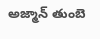అజ్మాన్ తుంబె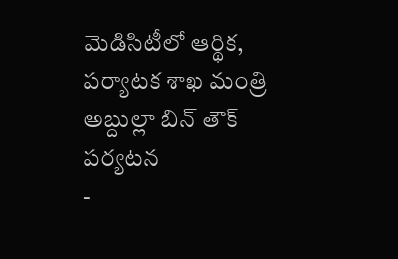మెడిసిటీలో ఆర్థిక, పర్యాటక శాఖ మంత్రి అబ్దుల్లా బిన్ తౌక్ పర్యటన
-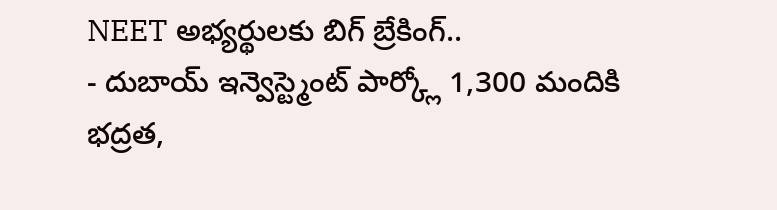NEET అభ్యర్థులకు బిగ్ బ్రేకింగ్..
- దుబాయ్ ఇన్వెస్ట్మెంట్ పార్క్లో 1,300 మందికి భద్రత,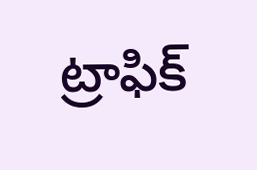ట్రాఫిక్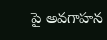పై అవగాహన